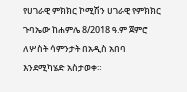የሀገራዊ ምክክር ኮሚሽን ሀገራዊ የምክክር ጉባኤው ከሐምሌ 8/2018 ዓ.ም ጀምሮ ለሦስት ሳምንታት በአዲስ አበባ እንደሚካሄድ አስታወቀ።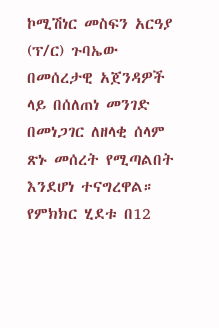ኮሚሽነር መስፍን አርዓያ (ፕ/ር) ጉባኤው በመሰረታዊ አጀንዳዎች ላይ በሰለጠነ መንገድ በመነጋገር ለዘላቂ ሰላም ጽኑ መሰረት የሚጣልበት እንደሆነ ተናግረዋል።
የምክክር ሂደቱ በ12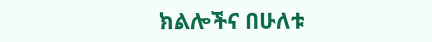ክልሎችና በሁለቱ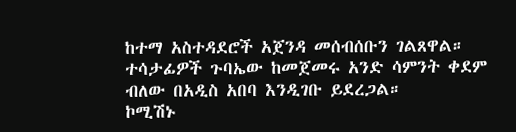ከተማ አስተዳደሮች አጀንዳ መሰብሰቡን ገልጸዋል። ተሳታፊዎች ጉባኤው ከመጀመሩ አንድ ሳምንት ቀደም ብለው በአዲስ አበባ እንዲገቡ ይደረጋል።
ኮሚሽኑ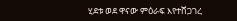ሂደቱ ወደ ዋናው ምዕራፍ እየተሸጋገረ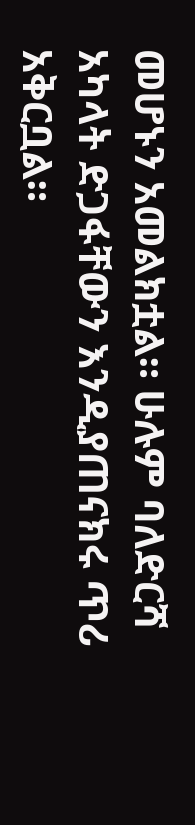መሆኑን አመልክቷል። ሁሉም ባለድርሻ አካላት ድጋፋቸውን እንዲያጠናክሩ ጥሪ አቅርቧል።